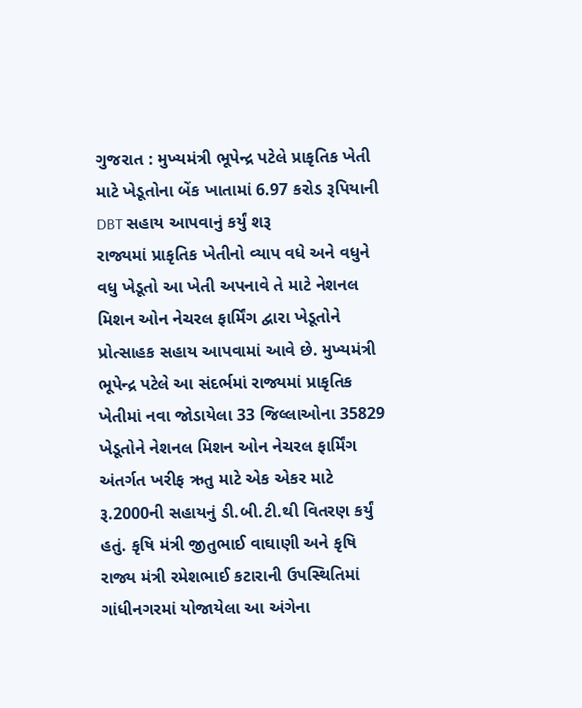ગુજરાત : મુખ્યમંત્રી ભૂપેન્દ્ર પટેલે પ્રાકૃતિક ખેતી માટે ખેડૂતોના બેંક ખાતામાં 6.97 કરોડ રૂપિયાની DBT સહાય આપવાનું કર્યું શરૂ
રાજ્યમાં પ્રાકૃતિક ખેતીનો વ્યાપ વધે અને વધુને વધુ ખેડૂતો આ ખેતી અપનાવે તે માટે નેશનલ મિશન ઓન નેચરલ ફાર્મિંગ દ્વારા ખેડૂતોને પ્રોત્સાહક સહાય આપવામાં આવે છે. મુખ્યમંત્રી ભૂપેન્દ્ર પટેલે આ સંદર્ભમાં રાજ્યમાં પ્રાકૃતિક ખેતીમાં નવા જોડાયેલા 33 જિલ્લાઓના 35829 ખેડૂતોને નેશનલ મિશન ઓન નેચરલ ફાર્મિંગ અંતર્ગત ખરીફ ઋતુ માટે એક એકર માટે રૂ.2000ની સહાયનું ડી.બી.ટી.થી વિતરણ કર્યું હતું. કૃષિ મંત્રી જીતુભાઈ વાઘાણી અને કૃષિ રાજ્ય મંત્રી રમેશભાઈ કટારાની ઉપસ્થિતિમાં ગાંધીનગરમાં યોજાયેલા આ અંગેના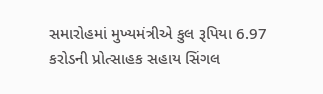સમારોહમાં મુખ્યમંત્રીએ કુલ રૂપિયા 6.97 કરોડની પ્રોત્સાહક સહાય સિંગલ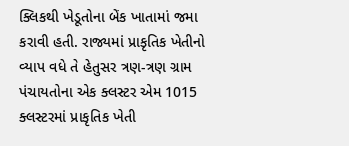ક્લિકથી ખેડૂતોના બેંક ખાતામાં જમા કરાવી હતી. રાજ્યમાં પ્રાકૃતિક ખેતીનો વ્યાપ વધે તે હેતુસર ત્રણ-ત્રણ ગ્રામ પંચાયતોના એક ક્લસ્ટર એમ 1015 ક્લસ્ટરમાં પ્રાકૃતિક ખેતી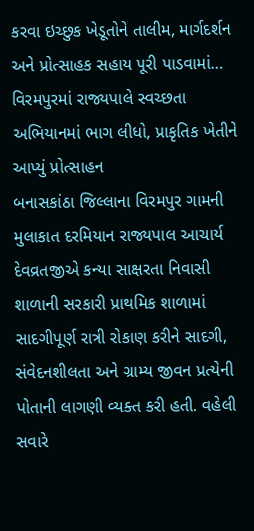કરવા ઇચ્છુક ખેડૂતોને તાલીમ, માર્ગદર્શન અને પ્રોત્સાહક સહાય પૂરી પાડવામાં…
વિરમપુરમાં રાજ્યપાલે સ્વચ્છતા અભિયાનમાં ભાગ લીધો, પ્રાકૃતિક ખેતીને આપ્યું પ્રોત્સાહન
બનાસકાંઠા જિલ્લાના વિરમપુર ગામની મુલાકાત દરમિયાન રાજ્યપાલ આચાર્ય દેવવ્રતજીએ કન્યા સાક્ષરતા નિવાસી શાળાની સરકારી પ્રાથમિક શાળામાં સાદગીપૂર્ણ રાત્રી રોકાણ કરીને સાદગી, સંવેદનશીલતા અને ગ્રામ્ય જીવન પ્રત્યેની પોતાની લાગણી વ્યક્ત કરી હતી. વહેલી સવારે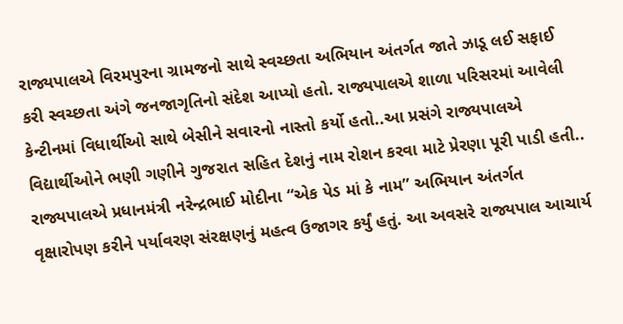રાજ્યપાલએ વિરમપુરના ગ્રામજનો સાથે સ્વચ્છતા અભિયાન અંતર્ગત જાતે ઝાડૂ લઈ સફાઈ કરી સ્વચ્છતા અંગે જનજાગૃતિનો સંદેશ આપ્યો હતો. રાજ્યપાલએ શાળા પરિસરમાં આવેલી કેન્ટીનમાં વિધાર્થીઓ સાથે બેસીને સવારનો નાસ્તો કર્યો હતો..આ પ્રસંગે રાજ્યપાલએ વિદ્યાર્થીઓને ભણી ગણીને ગુજરાત સહિત દેશનું નામ રોશન કરવા માટે પ્રેરણા પૂરી પાડી હતી.. રાજ્યપાલએ પ્રધાનમંત્રી નરેન્દ્રભાઈ મોદીના “એક પેડ માં કે નામ” અભિયાન અંતર્ગત વૃક્ષારોપણ કરીને પર્યાવરણ સંરક્ષણનું મહત્વ ઉજાગર કર્યું હતું. આ અવસરે રાજ્યપાલ આચાર્ય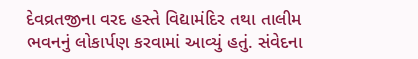દેવવ્રતજીના વરદ હસ્તે વિદ્યામંદિર તથા તાલીમ ભવનનું લોકાર્પણ કરવામાં આવ્યું હતું. સંવેદના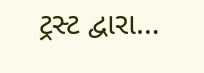ટ્રસ્ટ દ્વારા…